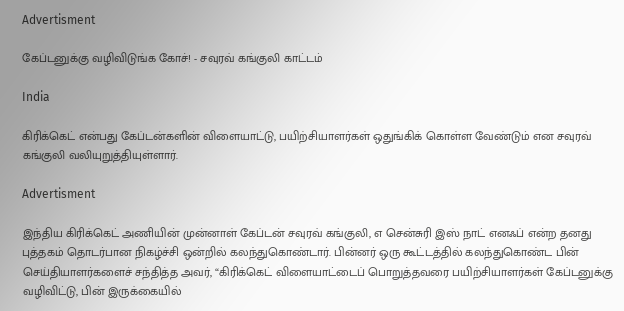Advertisment

கேப்டனுக்கு வழிவிடுங்க கோச்! - சவுரவ் கங்குலி காட்டம்

India

கிரிக்கெட் என்பது கேப்டன்களின் விளையாட்டு, பயிற்சியாளர்கள் ஒதுங்கிக் கொள்ள வேண்டும் என சவுரவ் கங்குலி வலியுறுத்தியுள்ளார்.

Advertisment

இந்திய கிரிக்கெட் அணியின் முன்னாள் கேப்டன் சவுரவ் கங்குலி, எ சென்சுரி இஸ் நாட் எனஃப் என்ற தனது புத்தகம் தொடர்பான நிகழ்ச்சி ஒன்றில் கலந்துகொண்டார். பின்னர் ஒரு கூட்டத்தில் கலந்துகொண்ட பின் செய்தியாளர்களைச் சந்தித்த அவர், “கிரிக்கெட் விளையாட்டைப் பொறுத்தவரை பயிற்சியாளர்கள் கேப்டனுக்கு வழிவிட்டு, பின் இருக்கையில்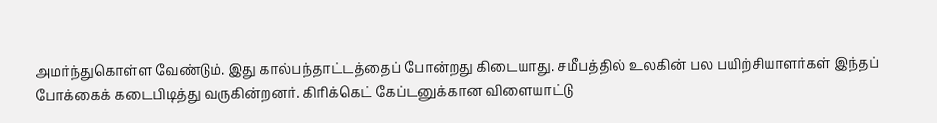அமர்ந்துகொள்ள வேண்டும். இது கால்பந்தாட்டத்தைப் போன்றது கிடையாது. சமீபத்தில் உலகின் பல பயிற்சியாளர்கள் இந்தப் போக்கைக் கடைபிடித்து வருகின்றனர். கிரிக்கெட் கேப்டனுக்கான விளையாட்டு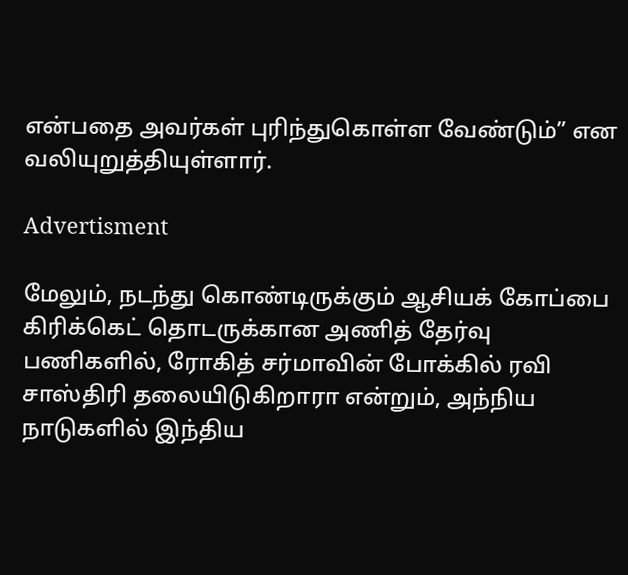என்பதை அவர்கள் புரிந்துகொள்ள வேண்டும்” என வலியுறுத்தியுள்ளார்.

Advertisment

மேலும், நடந்து கொண்டிருக்கும் ஆசியக் கோப்பை கிரிக்கெட் தொடருக்கான அணித் தேர்வு பணிகளில், ரோகித் சர்மாவின் போக்கில் ரவி சாஸ்திரி தலையிடுகிறாரா என்றும், அந்நிய நாடுகளில் இந்திய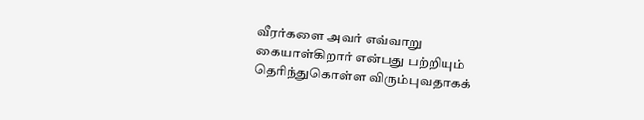வீரர்களை அவர் எவ்வாறு கையாள்கிறார் என்பது பற்றியும் தெரிந்துகொள்ள விரும்புவதாகக்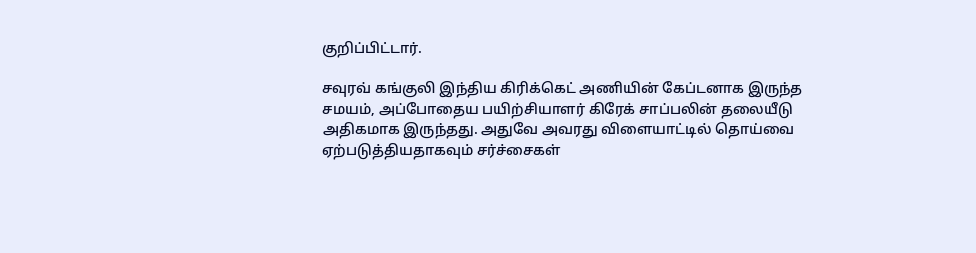குறிப்பிட்டார்.

சவுரவ் கங்குலி இந்திய கிரிக்கெட் அணியின் கேப்டனாக இருந்த சமயம், அப்போதைய பயிற்சியாளர் கிரேக் சாப்பலின் தலையீடு அதிகமாக இருந்தது. அதுவே அவரது விளையாட்டில் தொய்வை ஏற்படுத்தியதாகவும் சர்ச்சைகள்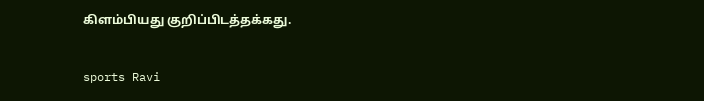கிளம்பியது குறிப்பிடத்தக்கது.

sports Ravi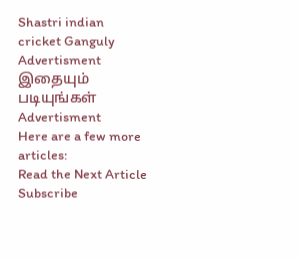Shastri indian cricket Ganguly
Advertisment
இதையும் படியுங்கள்
Advertisment
Here are a few more articles:
Read the Next Article
Subscribe